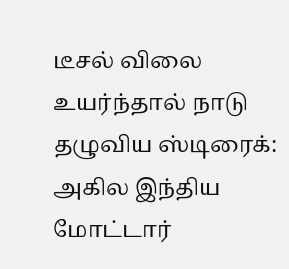டீசல் விலை உயர்ந்தால் நாடு தழுவிய ஸ்டிரைக்: அகில இந்திய மோட்டார்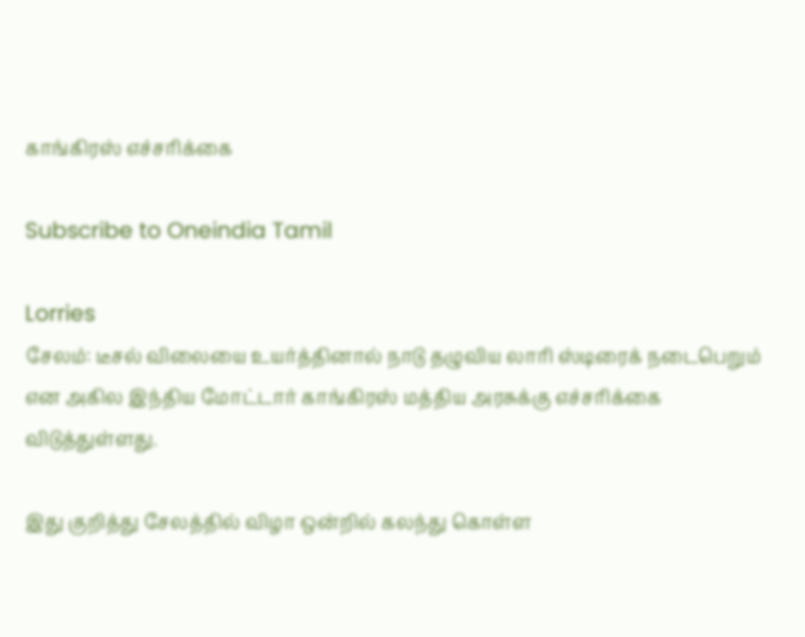காங்கிரஸ் எச்சரிக்கை

Subscribe to Oneindia Tamil

Lorries
சேலம்: டீசல் விலையை உயர்த்தினால் நாடு தழுவிய லாரி ஸ்டிரைக் நடைபெறும் என அகில இந்திய மோட்டார் காங்கிரஸ் மத்திய அரசுக்கு எச்சரிக்கை விடுத்துள்ளது.

இது குறித்து சேலத்தில் விழா ஒன்றில் கலந்து கொள்ள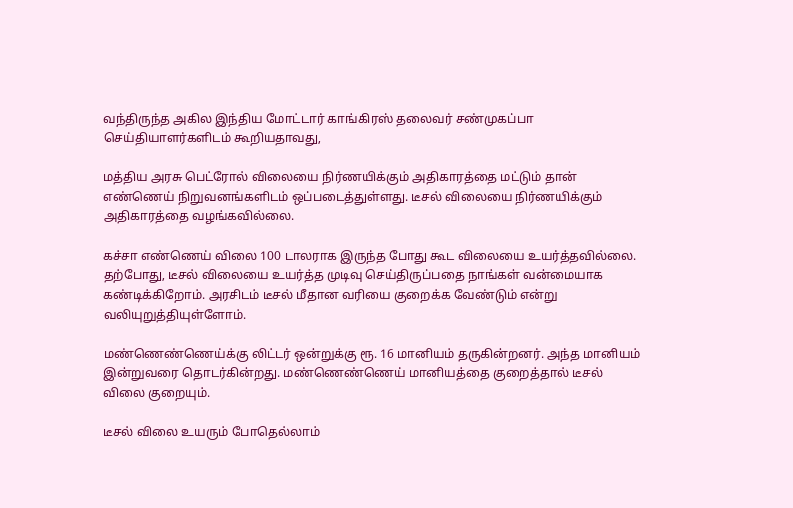வந்திருந்த அகில இந்திய மோட்டார் காங்கிரஸ் தலைவர் சண்முகப்பா செய்தியாளர்களிடம் கூறியதாவது,

மத்திய அரசு பெட்ரோல் விலையை நிர்ணயிக்கும் அதிகாரத்தை மட்டும் தான் எண்ணெய் நிறுவனங்களிடம் ஒப்படைத்துள்ளது. டீசல் விலையை நிர்ணயிக்கும் அதிகாரத்தை வழங்கவில்லை.

கச்சா எண்ணெய் விலை 100 டாலராக இருந்த போது கூட விலையை உயர்த்தவில்லை. தற்போது, டீசல் விலையை உயர்த்த முடிவு செய்திருப்பதை நாங்கள் வன்மையாக கண்டிக்கிறோம். அரசிடம் டீசல் மீதான வரியை குறைக்க வேண்டும் என்று வலியுறுத்தியுள்ளோம்.

மண்ணெண்ணெய்க்கு லிட்டர் ஒன்றுக்கு ரூ. 16 மானியம் தருகின்றனர். அந்த மானியம் இன்றுவரை தொடர்கின்றது. மண்ணெண்ணெய் மானியத்தை குறைத்தால் டீசல் விலை குறையும்.

டீசல் விலை உயரும் போதெல்லாம்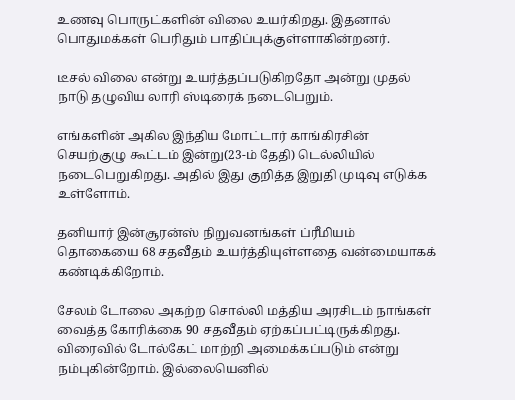உணவு பொருட்களின் விலை உயர்கிறது. இதனால் பொதுமக்கள் பெரிதும் பாதிப்புக்குள்ளாகின்றனர்.

டீசல் விலை என்று உயர்த்தப்படுகிறதோ அன்று முதல் நாடு தழுவிய லாரி ஸ்டிரைக் நடைபெறும்.

எங்களின் அகில இந்திய மோட்டார் காங்கிரசின் செயற்குழு கூட்டம் இன்று(23-ம் தேதி) டெல்லியில் நடைபெறுகிறது. அதில் இது குறித்த இறுதி முடிவு எடுக்க உள்ளோம்.

தனியார் இன்சூரன்ஸ் நிறுவனங்கள் ப்ரீமியம் தொகையை 68 சதவீதம் உயர்த்தியுள்ளதை வன்மையாகக் கண்டிக்கிறோம்.

சேலம் டோலை அகற்ற சொல்லி மத்திய அரசிடம் நாங்கள் வைத்த கோரிக்கை 90 சதவீதம் ஏற்கப்பட்டிருக்கிறது. விரைவில் டோல்கேட் மாற்றி அமைக்கப்படும் என்று நம்புகின்றோம். இல்லையெனில்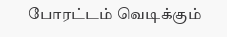போரட்டம் வெடிக்கும்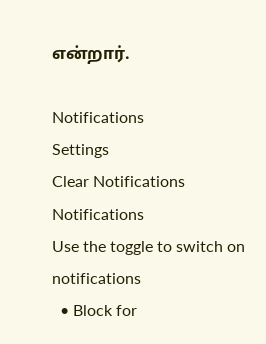என்றார்.

Notifications
Settings
Clear Notifications
Notifications
Use the toggle to switch on notifications
  • Block for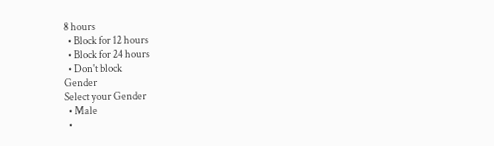8 hours
  • Block for 12 hours
  • Block for 24 hours
  • Don't block
Gender
Select your Gender
  • Male
  •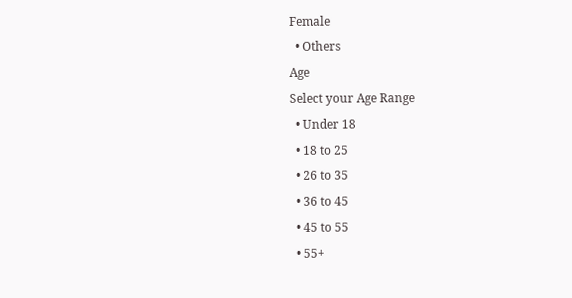Female
  • Others
Age
Select your Age Range
  • Under 18
  • 18 to 25
  • 26 to 35
  • 36 to 45
  • 45 to 55
  • 55+